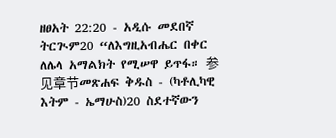ዘፀአት 22:20 - አዲሱ መደበኛ ትርጒም20 “ለእግዚአብሔር በቀር ለሌላ አማልክት የሚሠዋ ይጥፋ። 参见章节መጽሐፍ ቅዱስ - (ካቶሊካዊ እትም - ኤማሁስ)20 ስደተኛውን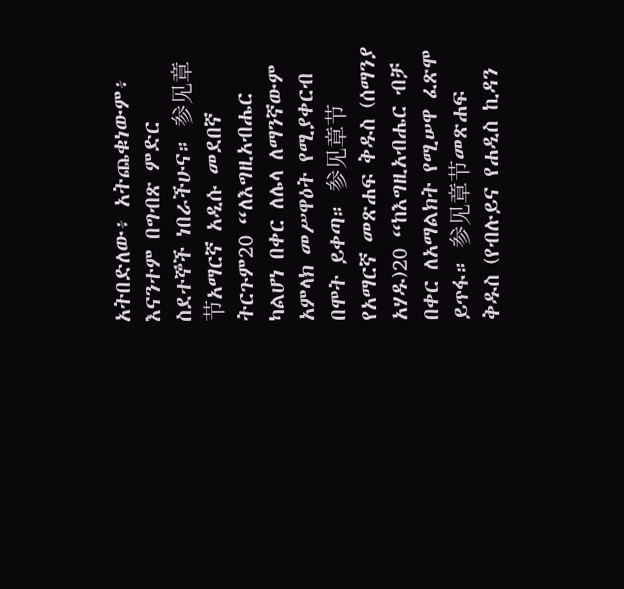አትበድለው፥ አትጨቁነውም፥ እናንተም በግብጽ ምድር ስደተኞች ነበራችሁና። 参见章节አማርኛ አዲሱ መደበኛ ትርጉም20 “ለእግዚአብሔር ካልሆነ በቀር ለሌላ ለማንኛውም አምላክ መሥዋዕት የሚያቀርብ በሞት ይቀጣ። 参见章节የአማርኛ መጽሐፍ ቅዱስ (ሰማንያ አሃዱ)20 “ከእግዚአብሔር ብቻ በቀር ለአማልክት የሚሠዋ ፈጽሞ ይጥፋ። 参见章节መጽሐፍ ቅዱስ (የብሉይና የሐዲስ ኪዳን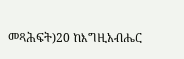መጻሕፍት)20 ከእግዚአብሔር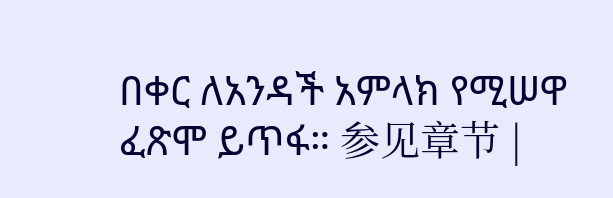በቀር ለአንዳች አምላክ የሚሠዋ ፈጽሞ ይጥፋ። 参见章节 |